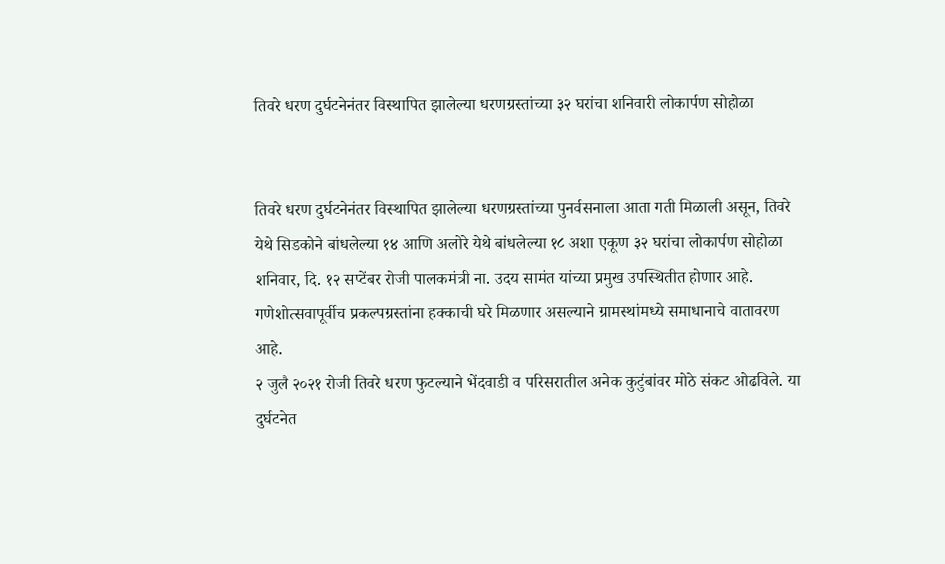तिवरे धरण दुर्घटनेनंतर विस्थापित झालेल्या धरणग्रस्तांच्या ३२ घरांचा शनिवारी लोकार्पण सोहोळा


तिवरे धरण दुर्घटनेनंतर विस्थापित झालेल्या धरणग्रस्तांच्या पुनर्वसनाला आता गती मिळाली असून, तिवरे येथे सिडकोने बांधलेल्या १४ आणि अलोरे येथे बांधलेल्या १८ अशा एकूण ३२ घरांचा लोकार्पण सोहोळा शनिवार, दि. १२ सप्टेंबर रोजी पालकमंत्री ना. उदय सामंत यांच्या प्रमुख उपस्थितीत होणार आहे. गणेशोत्सवापूर्वीच प्रकल्पग्रस्तांना हक्काची घरे मिळणार असल्याने ग्रामस्थांमध्ये समाधानाचे वातावरण आहे.
२ जुलै २०२१ रोजी तिवरे धरण फुटल्याने भेंदवाडी व परिसरातील अनेक कुटुंबांवर मोठे संकट ओढविले. या दुर्घटनेत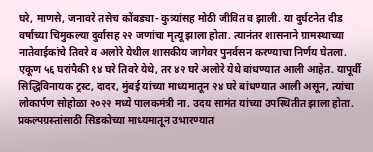घरे, माणसे, जनावरे तसेच कोंबड्या- कुत्र्यांसह मोठी जीवित व झाली. या दुर्घटनेत दीड वर्षाच्या चिमुकल्या दुर्वासह २२ जणांचा मृत्यू झाला होता. त्यानंतर शासनाने ग्रामस्थाच्या नातेवाईकांचे तिवरे व अलोरे येथील शासकीय जागेवर पुनर्वसन करण्याचा निर्णय घेतला. एकूण ५६ घरांपैकी १४ घरे तिवरे येथे, तर ४२ घरे अलोरे येथे बांधण्यात आली आहेत. यापूर्वी सिद्धिविनायक ट्रस्ट, दादर, मुंबई यांच्या माध्यमातून २४ घरे बांधण्यात आली असून, त्यांचा लोकार्पण सोहोळा २०२२ मध्ये पालकमंत्री ना. उदय सामंत यांच्या उपस्थितीत झाला होता.
प्रकल्पग्रस्तांसाठी सिडकोच्या माध्यमातून उभारण्यात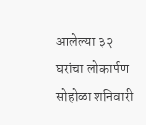आलेल्या ३२ घरांचा लोकार्पण सोहोळा शनिवारी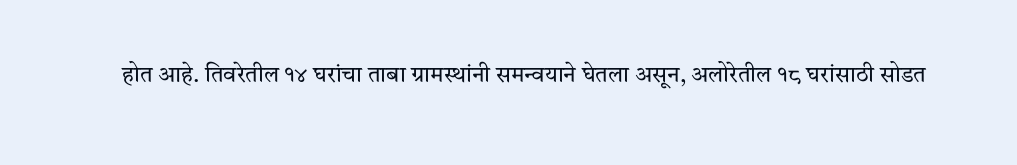होत आहे. तिवरेतील १४ घरांचा ताबा ग्रामस्थांनी समन्वयाने घेतला असून, अलोरेतील १८ घरांसाठी सोडत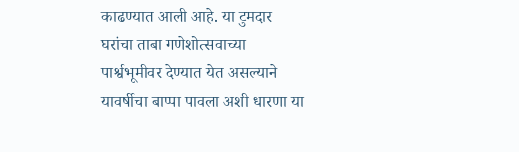काढण्यात आली आहे. या टुमदार घरांचा ताबा गणेशोत्सवाच्या पार्श्वभूमीवर देण्यात येत असल्याने यावर्षीचा बाप्पा पावला अशी धारणा या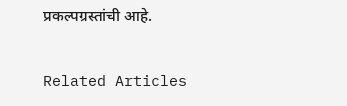प्रकल्पग्रस्तांची आहे.

Related Articles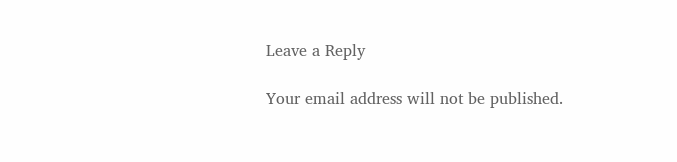Leave a Reply

Your email address will not be published.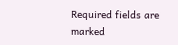Required fields are marked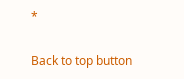*

Back to top button